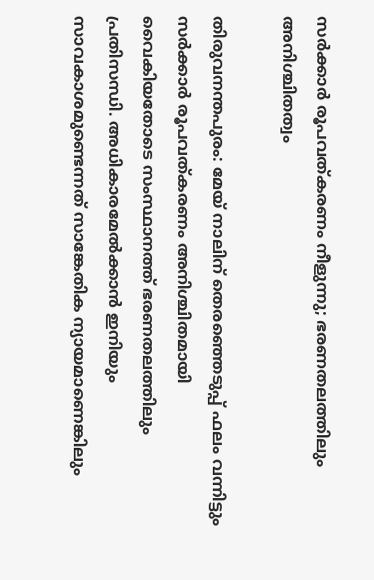സർക്കാർ രൂപവത്കരണം നീളുന്നു; ഭരണതലത്തിലും അനിശ്ചിതത്വം

തിരുവനന്തപുരം: മേയ് നാലിന് തെരഞ്ഞെടുപ്പ് ഫലം വന്നിട്ടും സർക്കാർ രൂപവത്കരണം അനിശ്ചിതമായി വൈകിയതോടെ സംസ്ഥാനത്ത് ഭരണതലത്തിലും പ്രതിസന്ധി. അധികാരമേൽക്കാൻ ഇനിയും സാവകാശമുണ്ടെന്നത് സാങ്കേതിക ന്യായമാണെങ്കിലും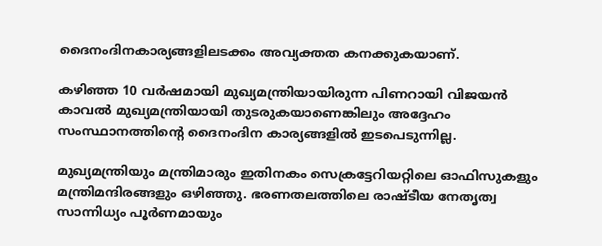ദൈനംദിനകാര്യങ്ങളിലടക്കം അവ്യക്തത കനക്കുകയാണ്.

കഴിഞ്ഞ 10 വർഷമായി മുഖ്യമന്ത്രിയായിരുന്ന പിണറായി വിജയൻ കാവൽ മുഖ്യമന്ത്രിയായി തുടരുകയാണെങ്കിലും അദ്ദേഹം സംസ്ഥാനത്തിന്‍റെ ദൈനംദിന കാര്യങ്ങളിൽ ഇടപെടുന്നില്ല.

മുഖ്യമന്ത്രിയും മന്ത്രിമാരും ഇതിനകം സെക്രട്ടേറിയറ്റിലെ ഓഫിസുകളും മന്ത്രിമന്ദിരങ്ങളും ഒഴിഞ്ഞു. ഭരണതലത്തിലെ രാഷ്ടീയ നേതൃത്വ സാന്നിധ്യം പൂർണമായും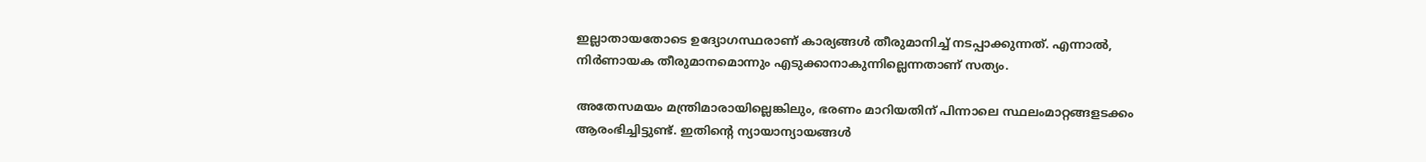ഇല്ലാതായതോടെ ഉദ്യോഗസ്ഥരാണ് കാര്യങ്ങൾ തീരുമാനിച്ച് നടപ്പാക്കുന്നത്. എന്നാൽ, നിർണായക തീരുമാനമൊന്നും എടുക്കാനാകുന്നില്ലെന്നതാണ് സത്യം.

അതേസമയം മന്ത്രിമാരായില്ലെങ്കിലും, ഭരണം മാറിയതിന് പിന്നാലെ സ്ഥലംമാറ്റങ്ങളടക്കം ആരംഭിച്ചിട്ടുണ്ട്. ഇതിന്‍റെ ന്യായാന്യായങ്ങൾ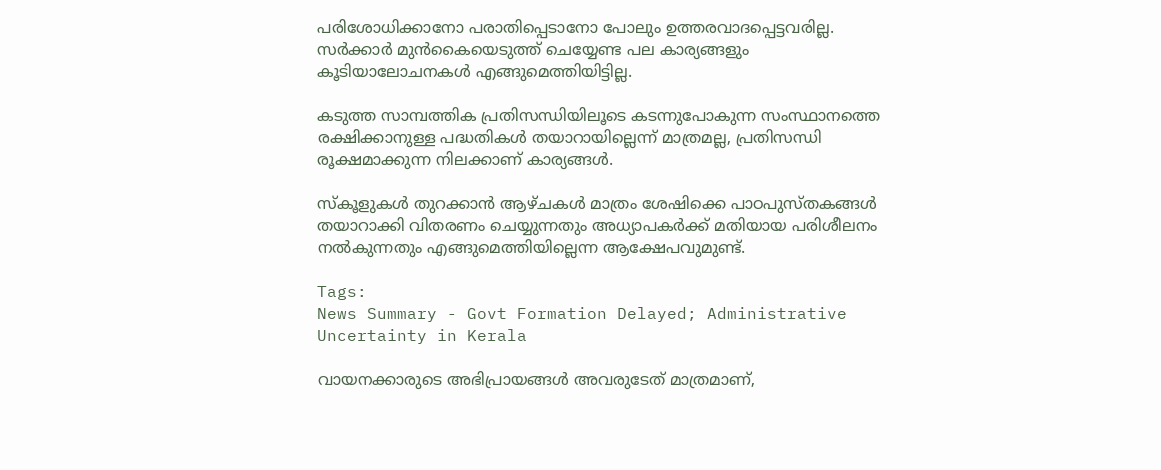പരിശോധിക്കാനോ പരാതിപ്പെടാനോ പോലും ഉത്തരവാദപ്പെട്ടവരില്ല. സർക്കാർ മുൻകൈയെടുത്ത് ചെയ്യേണ്ട പല കാര്യങ്ങളും കൂടിയാലോചനകൾ എങ്ങുമെത്തിയിട്ടില്ല.

കടുത്ത സാമ്പത്തിക പ്രതിസന്ധിയിലൂടെ കടന്നുപോകുന്ന സംസ്ഥാനത്തെ രക്ഷിക്കാനുള്ള പദ്ധതികൾ തയാറായില്ലെന്ന് മാത്രമല്ല, പ്രതിസന്ധി രൂക്ഷമാക്കുന്ന നിലക്കാണ് കാര്യങ്ങൾ.

സ്കൂളുകൾ തുറക്കാൻ ആഴ്ചകൾ മാത്രം ശേഷിക്കെ പാഠപുസ്തകങ്ങൾ തയാറാക്കി വിതരണം ചെയ്യുന്നതും അധ്യാപകർക്ക് മതിയായ പരിശീലനം നൽകുന്നതും എങ്ങുമെത്തിയില്ലെന്ന ആക്ഷേപവുമുണ്ട്.

Tags:
News Summary - Govt Formation Delayed; Administrative Uncertainty in Kerala

വായനക്കാരുടെ അഭിപ്രായങ്ങള്‍ അവരുടേത് മാത്രമാണ്,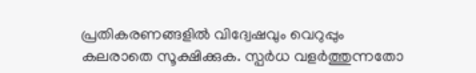പ്രതികരണങ്ങളിൽ വിദ്വേഷവും വെറുപ്പും കലരാതെ സൂക്ഷിക്കുക. സ്പർധ വളർത്തുന്നതോ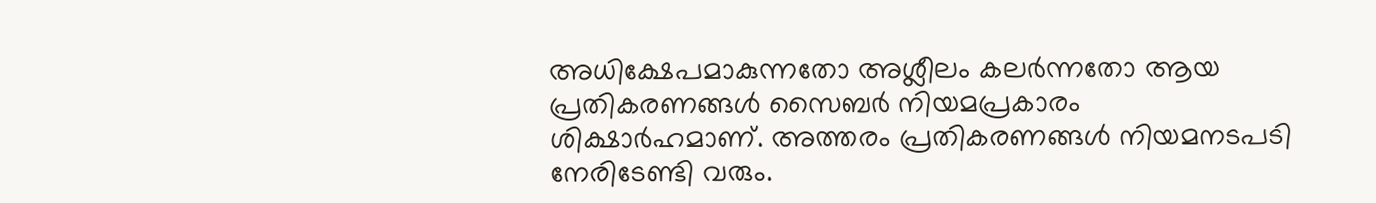അധിക്ഷേപമാകുന്നതോ അശ്ലീലം കലർന്നതോ ആയ പ്രതികരണങ്ങൾ സൈബർ നിയമപ്രകാരം ശിക്ഷാർഹമാണ്. അത്തരം പ്രതികരണങ്ങൾ നിയമനടപടി നേരിടേണ്ടി വരും.